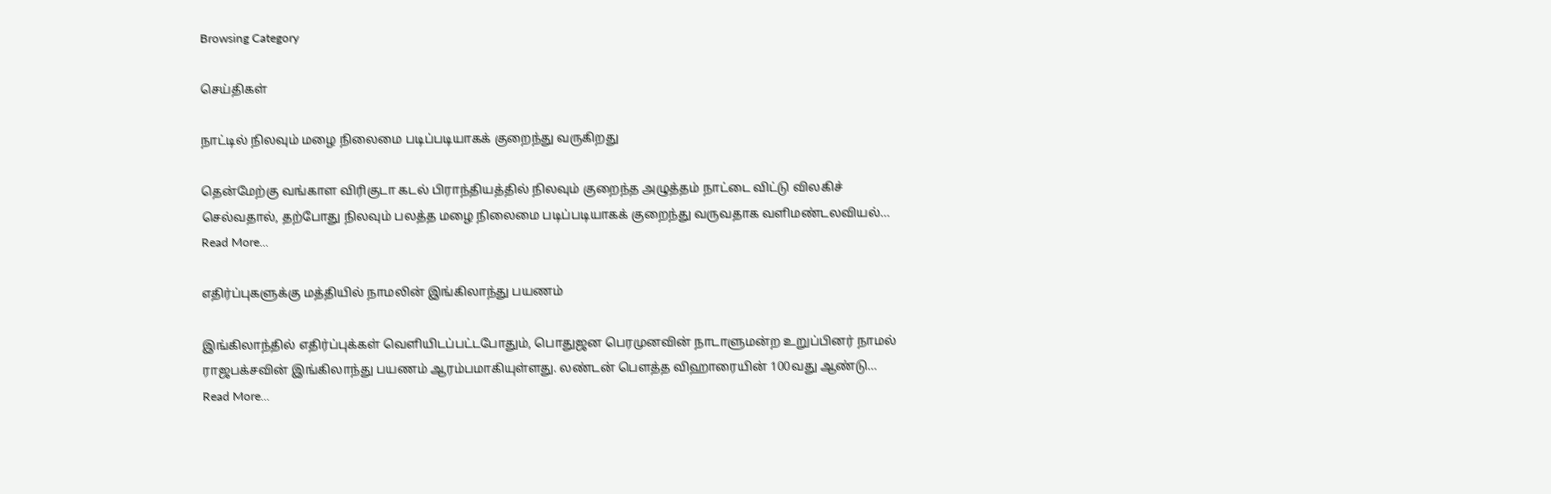Browsing Category

செய்திகள்

நாட்டில் நிலவும் மழை நிலைமை படிப்படியாகக் குறைந்து வருகிறது

தென்மேற்கு வங்காள விரிகுடா கடல் பிராந்தியத்தில் நிலவும் குறைந்த அழுத்தம் நாட்டை விட்டு விலகிச் செல்வதால், தற்போது நிலவும் பலத்த மழை நிலைமை படிப்படியாகக் குறைந்து வருவதாக வளிமண்டலவியல்…
Read More...

எதிர்ப்புகளுக்கு மத்தியில் நாமலின் இங்கிலாந்து பயணம்

இங்கிலாந்தில் எதிர்ப்புக்கள் வெளியிடப்பட்டபோதும், பொதுஜன பெரமுனவின் நாடாளுமன்ற உறுப்பினர் நாமல் ராஜபக்சவின் இங்கிலாந்து பயணம் ஆரம்பமாகியுள்ளது. லண்டன் பௌத்த விஹாரையின் 100வது ஆண்டு…
Read More...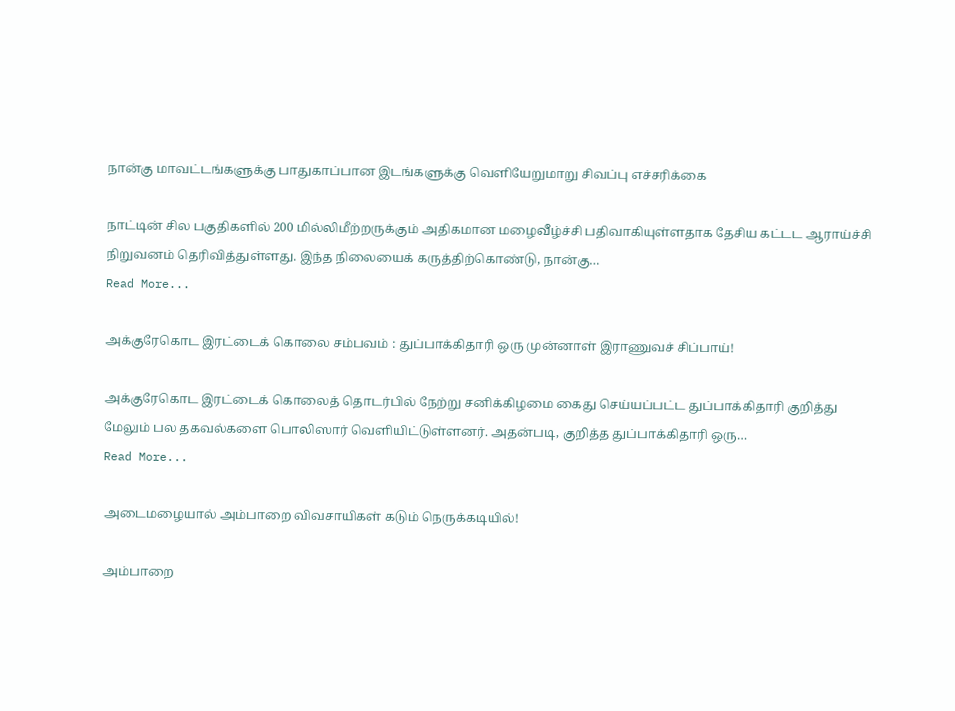நான்கு மாவட்டங்களுக்கு பாதுகாப்பான இடங்களுக்கு வெளியேறுமாறு சிவப்பு எச்சரிக்கை

நாட்டின் சில பகுதிகளில் 200 மில்லிமீற்றருக்கும் அதிகமான மழைவீழ்ச்சி பதிவாகியுள்ளதாக தேசிய கட்டட ஆராய்ச்சி நிறுவனம் தெரிவித்துள்ளது. இந்த நிலையைக் கருத்திற்கொண்டு, நான்கு…
Read More...

அக்குரேகொட இரட்டைக் கொலை சம்பவம் : துப்பாக்கிதாரி ஒரு முன்னாள் இராணுவச் சிப்பாய்!

அக்குரேகொட இரட்டைக் கொலைத் தொடர்பில் நேற்று சனிக்கிழமை கைது செய்யப்பட்ட துப்பாக்கிதாரி குறித்து மேலும் பல தகவல்களை பொலிஸார் வெளியிட்டுள்ளனர். அதன்படி, குறித்த துப்பாக்கிதாரி ஒரு…
Read More...

அடைமழையால் அம்பாறை விவசாயிகள் கடும் நெருக்கடியில்!

அம்பாறை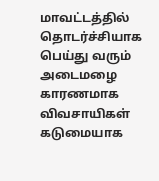மாவட்டத்தில் தொடர்ச்சியாக பெய்து வரும் அடைமழை காரணமாக விவசாயிகள் கடுமையாக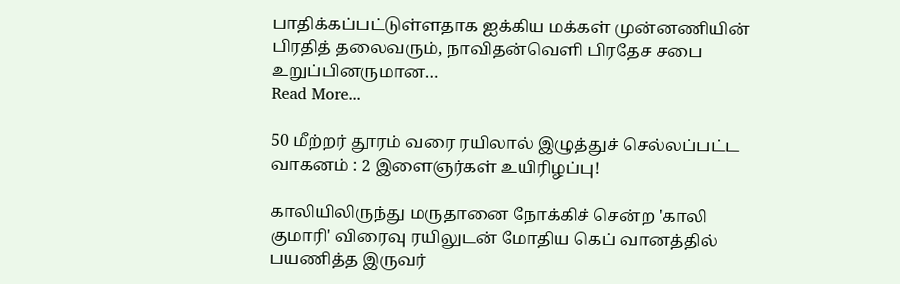பாதிக்கப்பட்டுள்ளதாக ஐக்கிய மக்கள் முன்னணியின் பிரதித் தலைவரும், நாவிதன்வெளி பிரதேச சபை உறுப்பினருமான…
Read More...

50 மீற்றர் தூரம் வரை ரயிலால் இழுத்துச் செல்லப்பட்ட வாகனம் : 2 இளைஞர்கள் உயிரிழப்பு!

காலியிலிருந்து மருதானை நோக்கிச் சென்ற 'காலி குமாரி' விரைவு ரயிலுடன் மோதிய கெப் வானத்தில் பயணித்த இருவர்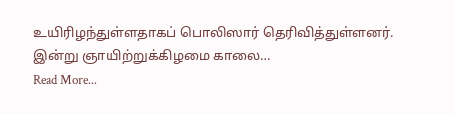உயிரிழந்துள்ளதாகப் பொலிஸார் தெரிவித்துள்ளனர். இன்று ஞாயிற்றுக்கிழமை காலை…
Read More...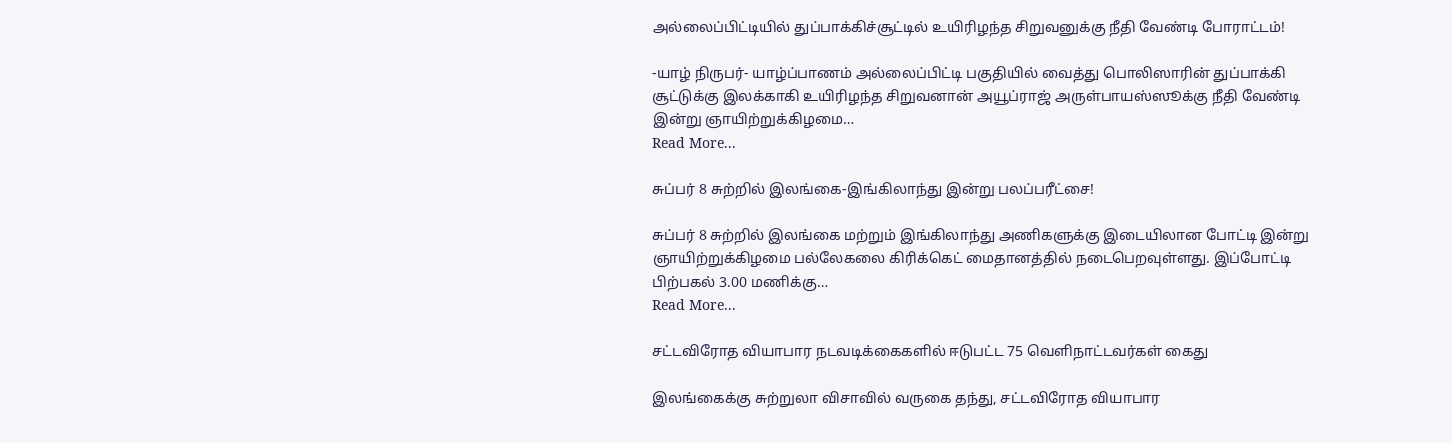அல்லைப்பிட்டியில் துப்பாக்கிச்சூட்டில் உயிரிழந்த சிறுவனுக்கு நீதி வேண்டி போராட்டம்!

-யாழ் நிருபர்- யாழ்ப்பாணம் அல்லைப்பிட்டி பகுதியில் வைத்து பொலிஸாரின் துப்பாக்கி சூட்டுக்கு இலக்காகி உயிரிழந்த சிறுவனான் அயூப்ராஜ் அருள்பாயஸ்ஸூக்கு நீதி வேண்டி இன்று ஞாயிற்றுக்கிழமை…
Read More...

சுப்பர் 8 சுற்றில் இலங்கை-இங்கிலாந்து இன்று பலப்பரீட்சை!

சுப்பர் 8 சுற்றில் இலங்கை மற்றும் இங்கிலாந்து அணிகளுக்கு இடையிலான போட்டி இன்று ஞாயிற்றுக்கிழமை பல்லேகலை கிரிக்கெட் மைதானத்தில் நடைபெறவுள்ளது. இப்போட்டி பிற்பகல் 3.00 மணிக்கு…
Read More...

சட்டவிரோத வியாபார நடவடிக்கைகளில் ஈடுபட்ட 75 வெளிநாட்டவர்கள் கைது

இலங்கைக்கு சுற்றுலா விசாவில் வருகை தந்து, சட்டவிரோத வியாபார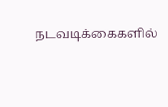நடவடிக்கைகளில்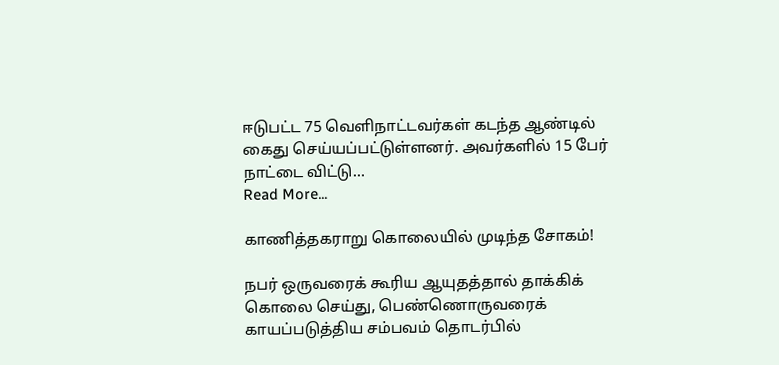ஈடுபட்ட 75 வெளிநாட்டவர்கள் கடந்த ஆண்டில் கைது செய்யப்பட்டுள்ளனர். அவர்களில் 15 பேர் நாட்டை விட்டு…
Read More...

காணித்தகராறு கொலையில் முடிந்த சோகம்!

நபர் ஒருவரைக் கூரிய ஆயுதத்தால் தாக்கிக் கொலை செய்து, பெண்ணொருவரைக் காயப்படுத்திய சம்பவம் தொடர்பில்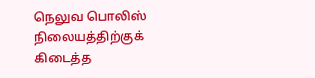நெலுவ பொலிஸ் நிலையத்திற்குக் கிடைத்த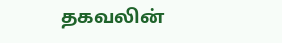தகவலின்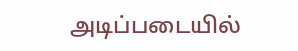அடிப்படையில்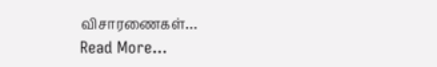விசாரணைகள்…
Read More...